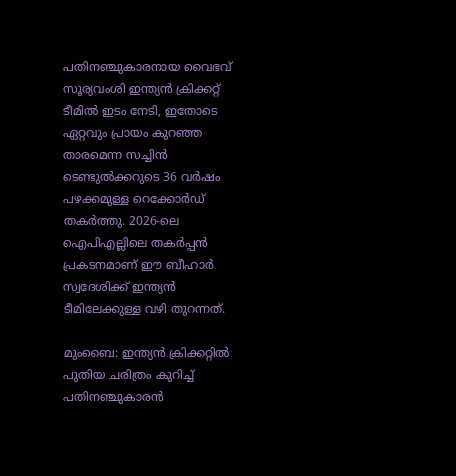പതിനഞ്ചുകാരനായ വൈഭവ് സൂര്യവംശി ഇന്ത്യൻ ക്രിക്കറ്റ് ടീമിൽ ഇടം നേടി, ഇതോടെ ഏറ്റവും പ്രായം കുറഞ്ഞ താരമെന്ന സച്ചിൻ ടെണ്ടുൽക്കറുടെ 36 വർഷം പഴക്കമുള്ള റെക്കോർഡ് തകർത്തു. 2026-ലെ ഐപിഎല്ലിലെ തകർപ്പൻ പ്രകടനമാണ് ഈ ബീഹാർ സ്വദേശിക്ക് ഇന്ത്യൻ ടീമിലേക്കുള്ള വഴി തുറന്നത്.

മുംബൈ: ഇന്ത്യന്‍ ക്രിക്കറ്റില്‍ പുതിയ ചരിത്രം കുറിച്ച് പതിനഞ്ചുകാരന്‍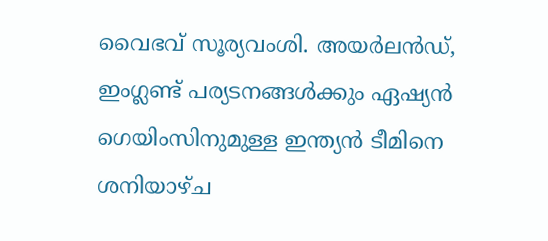വൈഭവ് സൂര്യവംശി. അയര്‍ലന്‍ഡ്, ഇംഗ്ലണ്ട് പര്യടനങ്ങള്‍ക്കും ഏഷ്യന്‍ ഗെയിംസിനുമുള്ള ഇന്ത്യന്‍ ടീമിനെ ശനിയാഴ്ച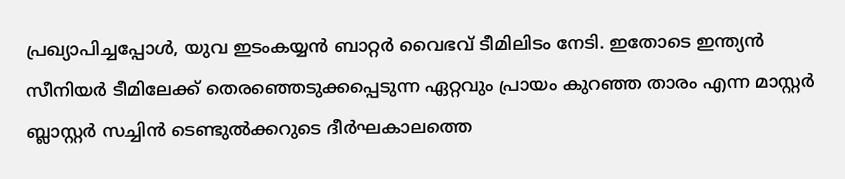പ്രഖ്യാപിച്ചപ്പോള്‍, യുവ ഇടംകയ്യന്‍ ബാറ്റര്‍ വൈഭവ് ടീമിലിടം നേടി. ഇതോടെ ഇന്ത്യന്‍ സീനിയര്‍ ടീമിലേക്ക് തെരഞ്ഞെടുക്കപ്പെടുന്ന ഏറ്റവും പ്രായം കുറഞ്ഞ താരം എന്ന മാസ്റ്റര്‍ ബ്ലാസ്റ്റര്‍ സച്ചിന്‍ ടെണ്ടുല്‍ക്കറുടെ ദീര്‍ഘകാലത്തെ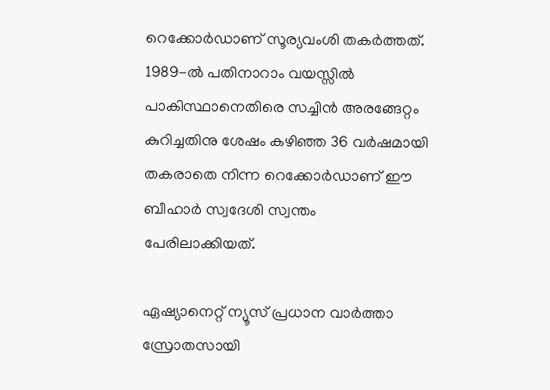റെക്കോര്‍ഡാണ് സൂര്യവംശി തകര്‍ത്തത്. 1989-ല്‍ പതിനാറാം വയസ്സില്‍ പാകിസ്ഥാനെതിരെ സച്ചിന്‍ അരങ്ങേറ്റം കുറിച്ചതിനു ശേഷം കഴിഞ്ഞ 36 വര്‍ഷമായി തകരാതെ നിന്ന റെക്കോര്‍ഡാണ് ഈ ബീഹാര്‍ സ്വദേശി സ്വന്തം പേരിലാക്കിയത്.

ഏഷ്യാനെറ്റ് ന്യൂസ് പ്രധാന വാർത്താ സ്രോതസായി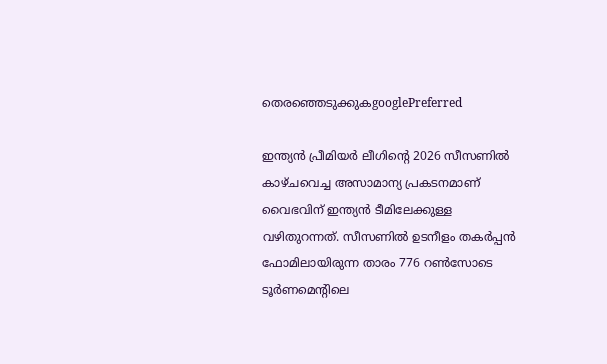തെരഞ്ഞെടുക്കുകgooglePreferred

ഇന്ത്യന്‍ പ്രീമിയര്‍ ലീഗിന്റെ 2026 സീസണില്‍ കാഴ്ചവെച്ച അസാമാന്യ പ്രകടനമാണ് വൈഭവിന് ഇന്ത്യന്‍ ടീമിലേക്കുള്ള വഴിതുറന്നത്. സീസണില്‍ ഉടനീളം തകര്‍പ്പന്‍ ഫോമിലായിരുന്ന താരം 776 റണ്‍സോടെ ടൂര്‍ണമെന്റിലെ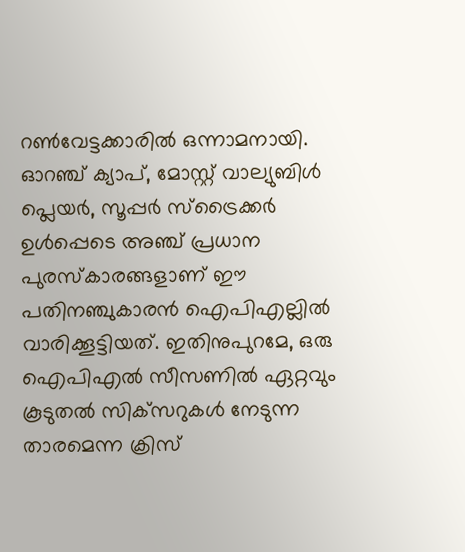റണ്‍വേട്ടക്കാരില്‍ ഒന്നാമനായി. ഓറഞ്ച് ക്യാപ്, മോസ്റ്റ് വാല്യുബിള്‍ പ്ലെയര്‍, സൂപ്പര്‍ സ്‌ട്രൈക്കര്‍ ഉള്‍പ്പെടെ അഞ്ച് പ്രധാന പുരസ്‌കാരങ്ങളാണ് ഈ പതിനഞ്ചുകാരന്‍ ഐപിഎല്ലില്‍ വാരിക്കൂട്ടിയത്. ഇതിനുപുറമേ, ഒരു ഐപിഎല്‍ സീസണില്‍ ഏറ്റവും കൂടുതല്‍ സിക്‌സറുകള്‍ നേടുന്ന താരമെന്ന ക്രിസ്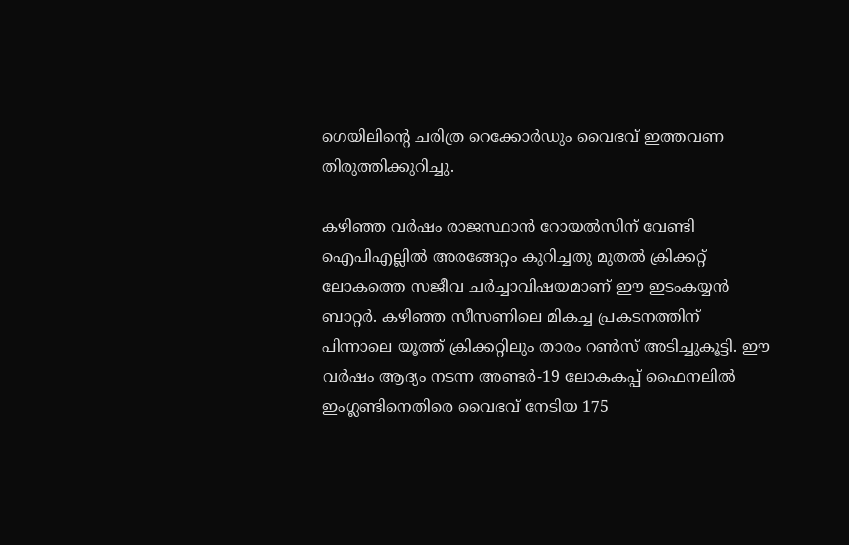ഗെയിലിന്റെ ചരിത്ര റെക്കോര്‍ഡും വൈഭവ് ഇത്തവണ തിരുത്തിക്കുറിച്ചു.

കഴിഞ്ഞ വര്‍ഷം രാജസ്ഥാന്‍ റോയല്‍സിന് വേണ്ടി ഐപിഎല്ലില്‍ അരങ്ങേറ്റം കുറിച്ചതു മുതല്‍ ക്രിക്കറ്റ് ലോകത്തെ സജീവ ചര്‍ച്ചാവിഷയമാണ് ഈ ഇടംകയ്യന്‍ ബാറ്റര്‍. കഴിഞ്ഞ സീസണിലെ മികച്ച പ്രകടനത്തിന് പിന്നാലെ യൂത്ത് ക്രിക്കറ്റിലും താരം റണ്‍സ് അടിച്ചുകൂട്ടി. ഈ വര്‍ഷം ആദ്യം നടന്ന അണ്ടര്‍-19 ലോകകപ്പ് ഫൈനലില്‍ ഇംഗ്ലണ്ടിനെതിരെ വൈഭവ് നേടിയ 175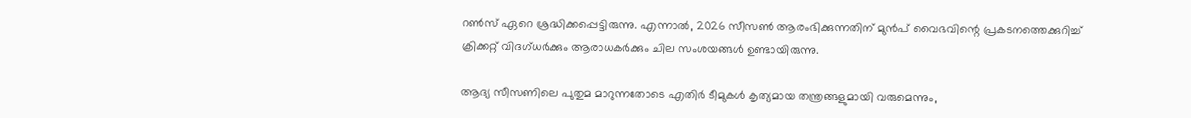റണ്‍സ് ഏറെ ശ്രദ്ധിക്കപ്പെട്ടിരുന്നു. എന്നാല്‍, 2026 സീസണ്‍ ആരംഭിക്കുന്നതിന് മുന്‍പ് വൈഭവിന്റെ പ്രകടനത്തെക്കുറിച്ച് ക്രിക്കറ്റ് വിദഗ്ധര്‍ക്കും ആരാധകര്‍ക്കും ചില സംശയങ്ങള്‍ ഉണ്ടായിരുന്നു.

ആദ്യ സീസണിലെ പുതുമ മാറുന്നതോടെ എതിര്‍ ടീമുകള്‍ കൃത്യമായ തന്ത്രങ്ങളുമായി വരുമെന്നും,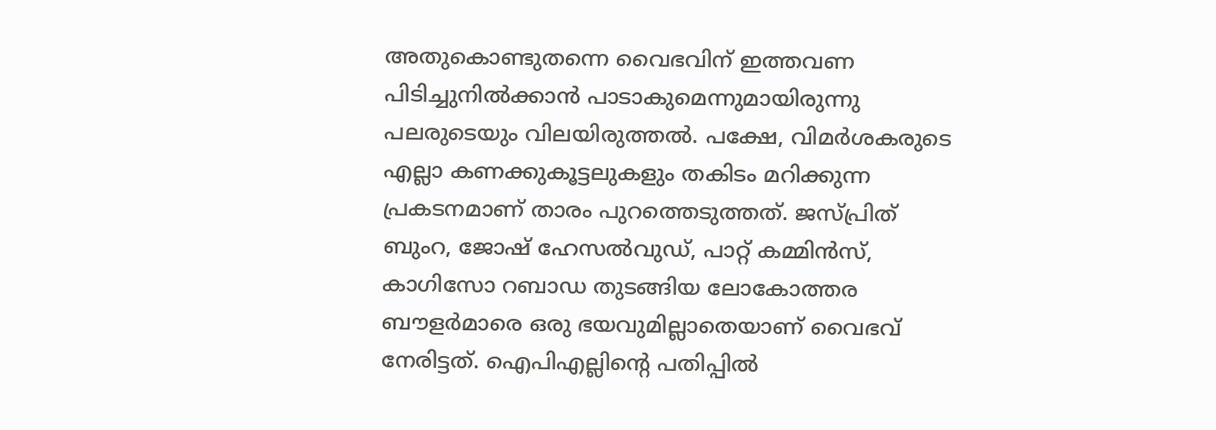അതുകൊണ്ടുതന്നെ വൈഭവിന് ഇത്തവണ പിടിച്ചുനില്‍ക്കാന്‍ പാടാകുമെന്നുമായിരുന്നു പലരുടെയും വിലയിരുത്തല്‍. പക്ഷേ, വിമര്‍ശകരുടെ എല്ലാ കണക്കുകൂട്ടലുകളും തകിടം മറിക്കുന്ന പ്രകടനമാണ് താരം പുറത്തെടുത്തത്. ജസ്പ്രിത് ബുംറ, ജോഷ് ഹേസല്‍വുഡ്, പാറ്റ് കമ്മിന്‍സ്, കാഗിസോ റബാഡ തുടങ്ങിയ ലോകോത്തര ബൗളര്‍മാരെ ഒരു ഭയവുമില്ലാതെയാണ് വൈഭവ് നേരിട്ടത്. ഐപിഎല്ലിന്റെ പതിപ്പില്‍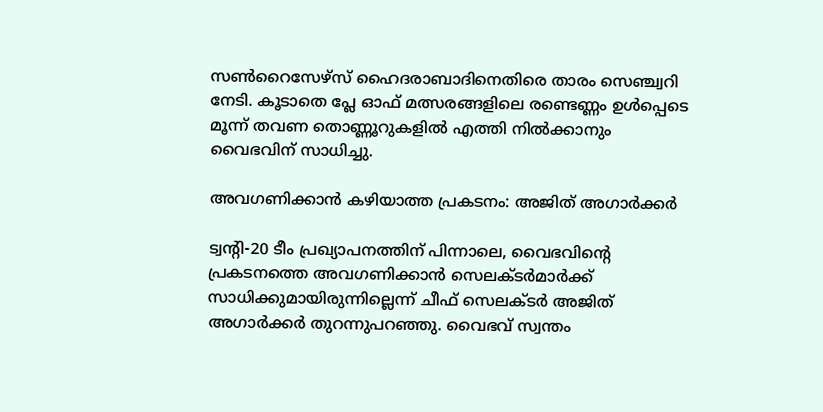സണ്‍റൈസേഴ്‌സ് ഹൈദരാബാദിനെതിരെ താരം സെഞ്ച്വറി നേടി. കൂടാതെ പ്ലേ ഓഫ് മത്സരങ്ങളിലെ രണ്ടെണ്ണം ഉള്‍പ്പെടെ മൂന്ന് തവണ തൊണ്ണൂറുകളില്‍ എത്തി നില്‍ക്കാനും വൈഭവിന് സാധിച്ചു.

അവഗണിക്കാന്‍ കഴിയാത്ത പ്രകടനം: അജിത് അഗാര്‍ക്കര്‍

ട്വന്റി-20 ടീം പ്രഖ്യാപനത്തിന് പിന്നാലെ, വൈഭവിന്റെ പ്രകടനത്തെ അവഗണിക്കാന്‍ സെലക്ടര്‍മാര്‍ക്ക് സാധിക്കുമായിരുന്നില്ലെന്ന് ചീഫ് സെലക്ടര്‍ അജിത് അഗാര്‍ക്കര്‍ തുറന്നുപറഞ്ഞു. വൈഭവ് സ്വന്തം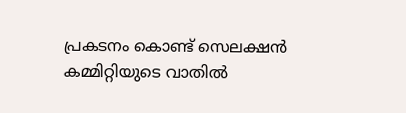പ്രകടനം കൊണ്ട് സെലക്ഷന്‍ കമ്മിറ്റിയുടെ വാതില്‍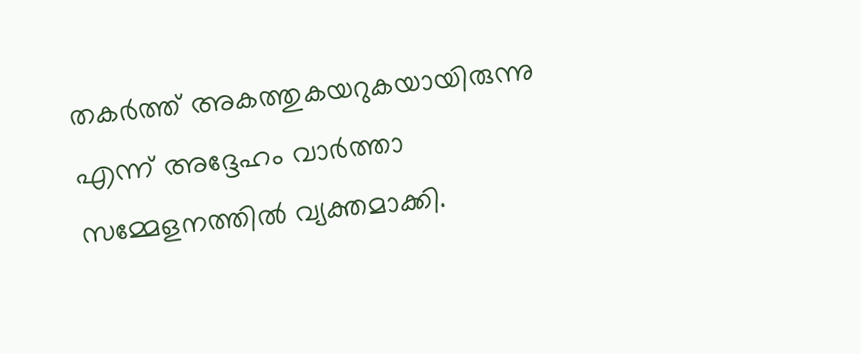തകര്‍ത്ത് അകത്തുകയറുകയായിരുന്നു എന്ന് അദ്ദേഹം വാര്‍ത്താ സമ്മേളനത്തില്‍ വ്യക്തമാക്കി.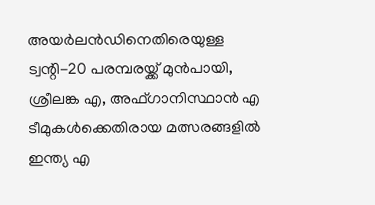അയര്‍ലന്‍ഡിനെതിരെയുള്ള ട്വന്റി-20 പരമ്പരയ്ക്ക് മുന്‍പായി, ശ്രീലങ്ക എ, അഫ്ഗാനിസ്ഥാന്‍ എ ടീമുകള്‍ക്കെതിരായ മത്സരങ്ങളില്‍ ഇന്ത്യ എ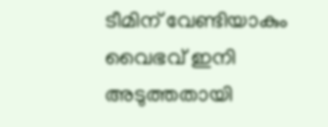ടീമിന് വേണ്ടിയാകും വൈഭവ് ഇനി അടുത്തതായി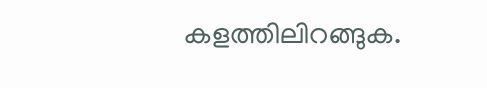കളത്തിലിറങ്ങുക.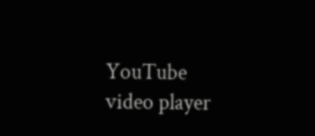YouTube video player